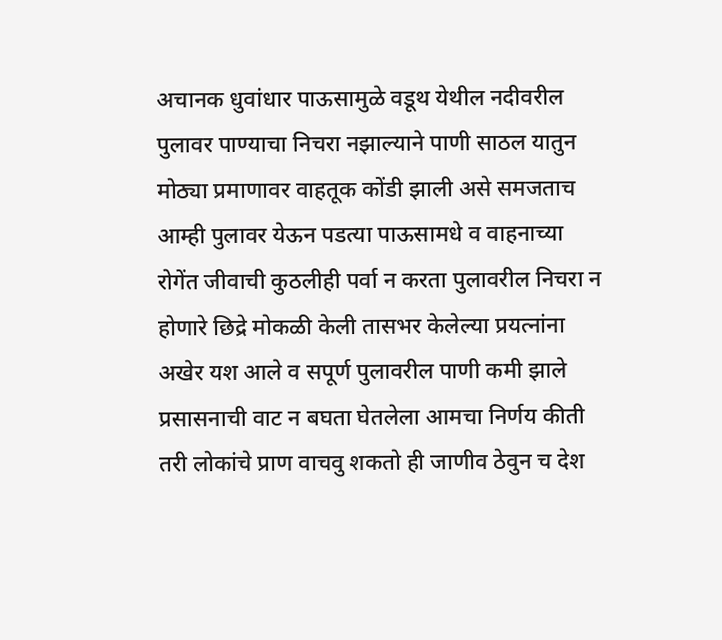अचानक धुवांधार पाऊसामुळे वडूथ येथील नदीवरील पुलावर पाण्याचा निचरा नझाल्याने पाणी साठल यातुन मोठ्या प्रमाणावर वाहतूक कोंडी झाली असे समजताच आम्ही पुलावर येऊन पडत्या पाऊसामधे व वाहनाच्या रोगेंत जीवाची कुठलीही पर्वा न करता पुलावरील निचरा न होणारे छिद्रे मोकळी केली तासभर केलेल्या प्रयत्नांना अखेर यश आले व सपूर्ण पुलावरील पाणी कमी झाले प्रसासनाची वाट न बघता घेतलेला आमचा निर्णय कीती तरी लोकांचे प्राण वाचवु शकतो ही जाणीव ठेवुन च देश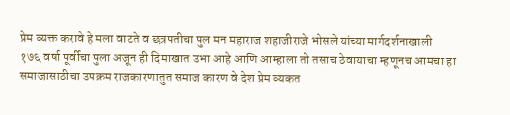प्रेम व्यक्त करावे हे मला वाटते व छत्रपतीचा पुल मन महाराज शहाजीराजे भोसले यांच्या मार्गदर्शनाखाली
१७६ वर्षा पूर्वीचा पुला अजून ही दिमाखात उभा आहे आणि आम्हाला तो तसाच ठेवायाचा म्हणूनच आमचा हा समाजासाठीचा उपक्रम राजकारणातुत समाज कारण वे देश प्रेम व्यकत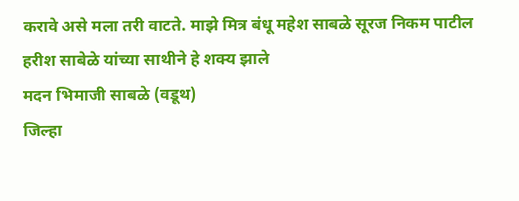करावे असे मला तरी वाटते. माझे मित्र बंधू महेश साबळे सूरज निकम पाटील हरीश साबेळे यांच्या साथीने हे शक्य झाले
मदन भिमाजी साबळे (वडूथ)
जिल्हा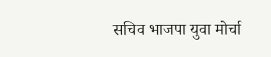सचिव भाजपा युवा मोर्चा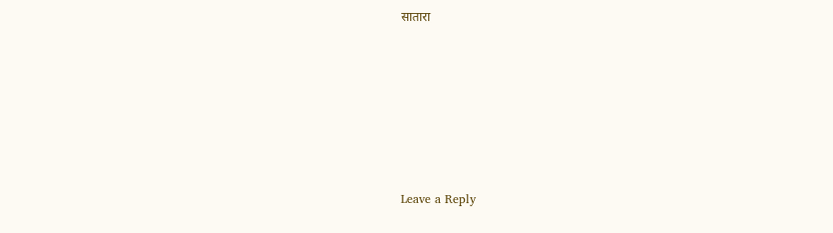सातारा












Leave a Reply